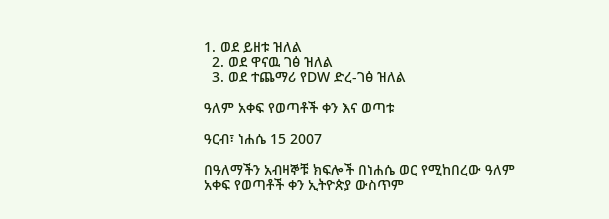1. ወደ ይዘቱ ዝለል
  2. ወደ ዋናዉ ገፅ ዝለል
  3. ወደ ተጨማሪ የDW ድረ-ገፅ ዝለል

ዓለም አቀፍ የወጣቶች ቀን እና ወጣቱ

ዓርብ፣ ነሐሴ 15 2007

በዓለማችን አብዛኞቹ ክፍሎች በነሐሴ ወር የሚከበረው ዓለም አቀፍ የወጣቶች ቀን ኢትዮጵያ ውስጥም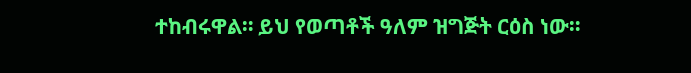ተከብሩዋል። ይህ የወጣቶች ዓለም ዝግጅት ርዕስ ነው።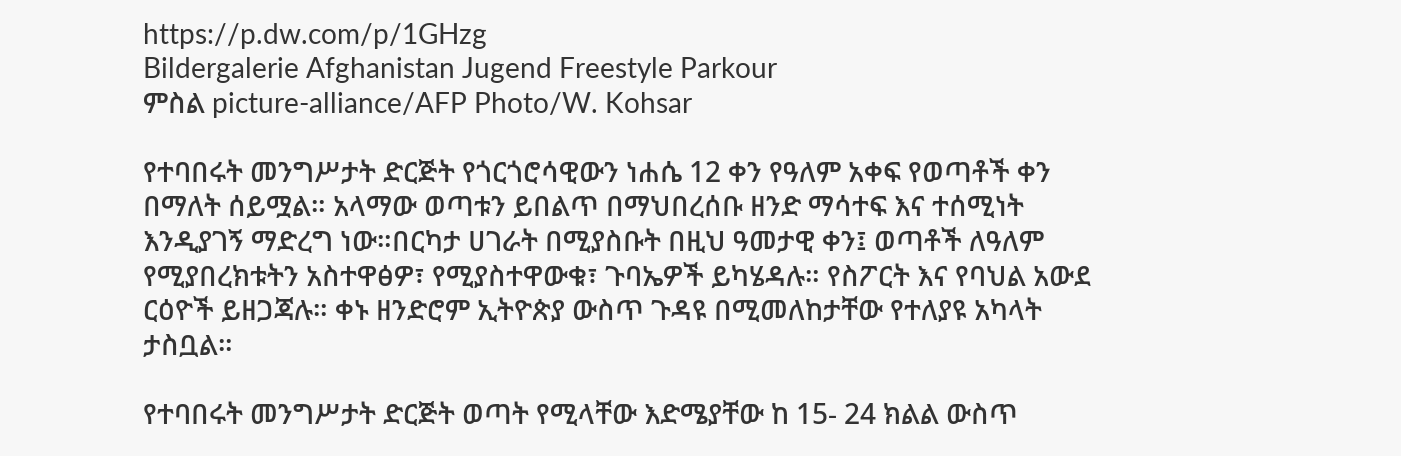https://p.dw.com/p/1GHzg
Bildergalerie Afghanistan Jugend Freestyle Parkour
ምስል picture-alliance/AFP Photo/W. Kohsar

የተባበሩት መንግሥታት ድርጅት የጎርጎሮሳዊውን ነሐሴ 12 ቀን የዓለም አቀፍ የወጣቶች ቀን በማለት ሰይሟል። አላማው ወጣቱን ይበልጥ በማህበረሰቡ ዘንድ ማሳተፍ እና ተሰሚነት እንዲያገኝ ማድረግ ነው።በርካታ ሀገራት በሚያስቡት በዚህ ዓመታዊ ቀን፤ ወጣቶች ለዓለም የሚያበረክቱትን አስተዋፅዎ፣ የሚያስተዋውቁ፣ ጉባኤዎች ይካሄዳሉ። የስፖርት እና የባህል አውደ ርዕዮች ይዘጋጃሉ። ቀኑ ዘንድሮም ኢትዮጵያ ውስጥ ጉዳዩ በሚመለከታቸው የተለያዩ አካላት ታስቧል።

የተባበሩት መንግሥታት ድርጅት ወጣት የሚላቸው እድሜያቸው ከ 15- 24 ክልል ውስጥ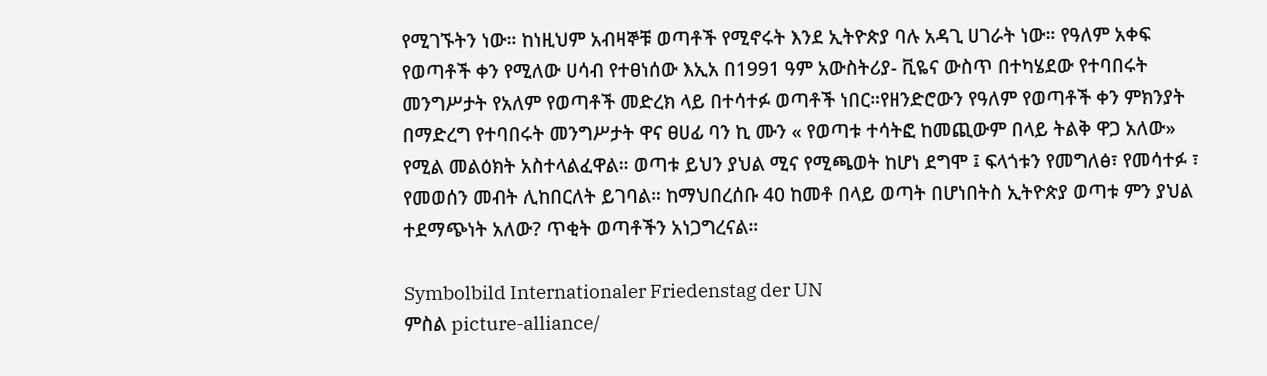የሚገኙትን ነው። ከነዚህም አብዛኞቹ ወጣቶች የሚኖሩት እንደ ኢትዮጵያ ባሉ አዳጊ ሀገራት ነው። የዓለም አቀፍ የወጣቶች ቀን የሚለው ሀሳብ የተፀነሰው እኢአ በ1991 ዓም አውስትሪያ- ቪዬና ውስጥ በተካሄደው የተባበሩት መንግሥታት የአለም የወጣቶች መድረክ ላይ በተሳተፉ ወጣቶች ነበር።የዘንድሮውን የዓለም የወጣቶች ቀን ምክንያት በማድረግ የተባበሩት መንግሥታት ዋና ፀሀፊ ባን ኪ ሙን « የወጣቱ ተሳትፎ ከመጪውም በላይ ትልቅ ዋጋ አለው» የሚል መልዕክት አስተላልፈዋል። ወጣቱ ይህን ያህል ሚና የሚጫወት ከሆነ ደግሞ ፤ ፍላጎቱን የመግለፅ፣ የመሳተፉ ፣ የመወሰን መብት ሊከበርለት ይገባል። ከማህበረሰቡ 40 ከመቶ በላይ ወጣት በሆነበትስ ኢትዮጵያ ወጣቱ ምን ያህል ተደማጭነት አለው? ጥቂት ወጣቶችን አነጋግረናል።

Symbolbild Internationaler Friedenstag der UN
ምስል picture-alliance/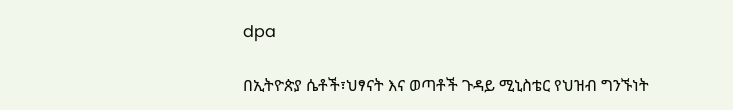dpa

በኢትዮጵያ ሴቶች፣ህፃናት እና ወጣቶች ጉዳይ ሚኒስቴር የህዝብ ግንኙነት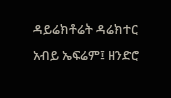ዳይሬክቶሬት ዳሬክተር አብይ ኤፍሬም፤ ዘንድሮ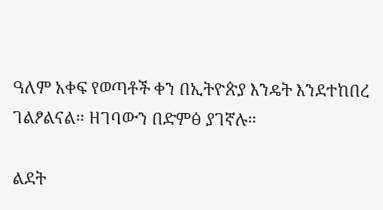ዓለም አቀፍ የወጣቶች ቀን በኢትዮጵያ እንዴት እንደተከበረ ገልፆልናል። ዘገባውን በድምፅ ያገኛሉ።

ልደት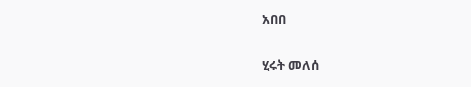አበበ

ሂሩት መለሰ